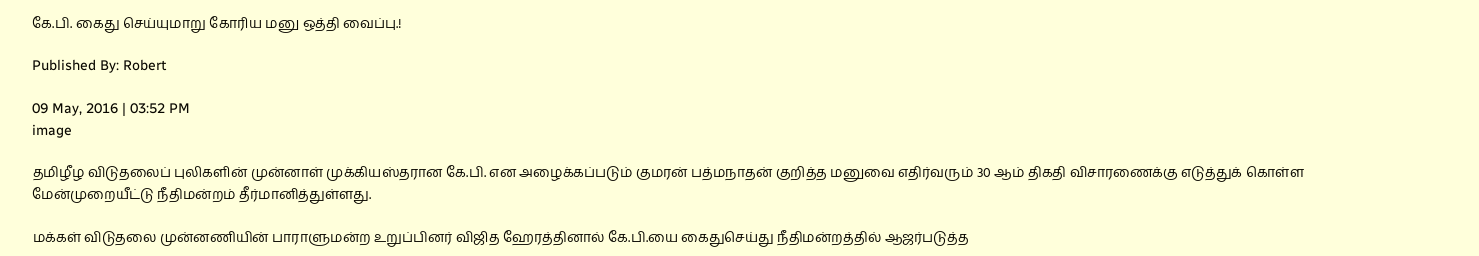கே.பி. கைது செய்யுமாறு கோரிய மனு ஒத்தி வைப்பு.!

Published By: Robert

09 May, 2016 | 03:52 PM
image

தமிழீழ விடுதலைப் புலிகளின் முன்னாள் முக்கியஸ்தரான கே.பி. என அழைக்கப்படும் குமரன் பத்மநாதன் குறித்த மனுவை எதிர்வரும் 30 ஆம் திகதி விசாரணைக்கு எடுத்துக் கொள்ள மேன்முறையீட்டு நீதிமன்றம் தீர்மானித்துள்ளது.

மக்கள் விடுதலை முன்னணியின் பாராளுமன்ற உறுப்பினர் விஜித ஹேரத்தினால் கே.பி.யை கைதுசெய்து நீதிமன்றத்தில் ஆஜர்படுத்த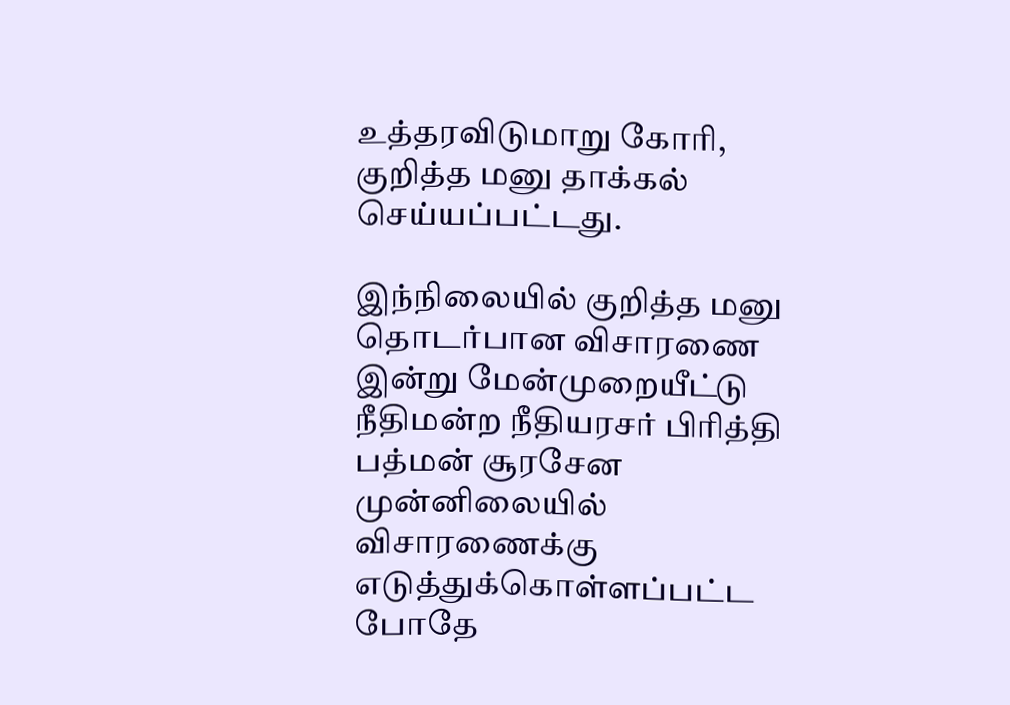உத்தரவிடுமாறு கோரி, குறித்த மனு தாக்கல் செய்யப்பட்டது.

இந்நிலையில் குறித்த மனு தொடர்பான விசாரணை இன்று மேன்முறையீட்டு நீதிமன்ற நீதியரசர் பிரித்தி பத்மன் சூரசேன முன்னிலையில் விசாரணைக்கு எடுத்துக்கொள்ளப்பட்ட போதே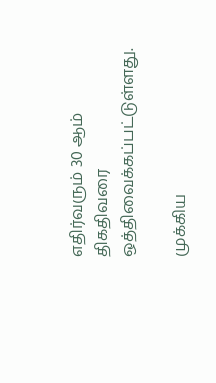எதிர்வரும் 30 ஆம் திகதிவரை ஒத்திவைக்கப்பட்டுள்ளது.

முக்கிய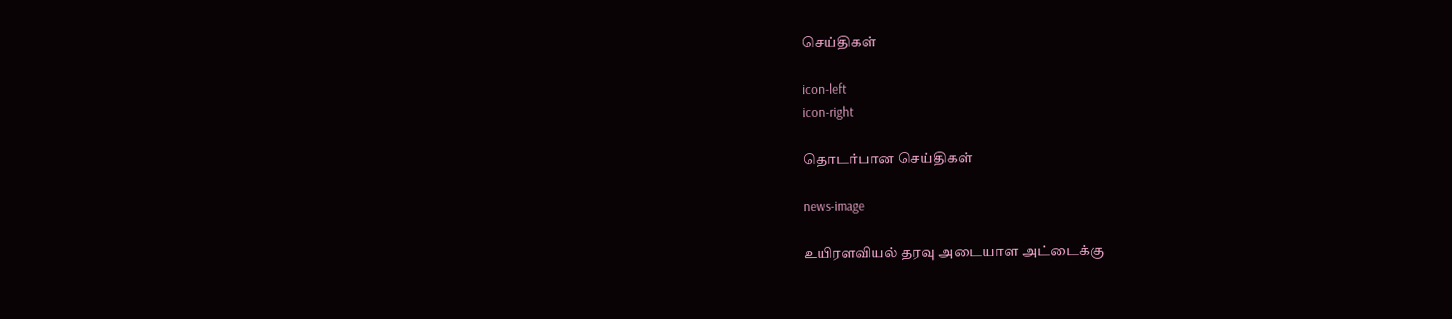செய்திகள்

icon-left
icon-right

தொடர்பான செய்திகள்

news-image

உயிரளவியல் தரவு அடையாள அட்டைக்கு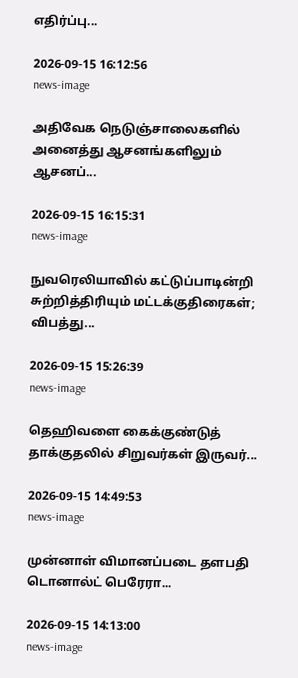எதிர்ப்பு...

2026-09-15 16:12:56
news-image

அதிவேக நெடுஞ்சாலைகளில் அனைத்து ஆசனங்களிலும் ஆசனப்...

2026-09-15 16:15:31
news-image

நுவரெலியாவில் கட்டுப்பாடின்றி சுற்றித்திரியும் மட்டக்குதிரைகள்; விபத்து...

2026-09-15 15:26:39
news-image

தெஹிவளை கைக்குண்டுத் தாக்குதலில் சிறுவர்கள் இருவர்...

2026-09-15 14:49:53
news-image

முன்னாள் விமானப்படை தளபதி டொனால்ட் பெரேரா...

2026-09-15 14:13:00
news-image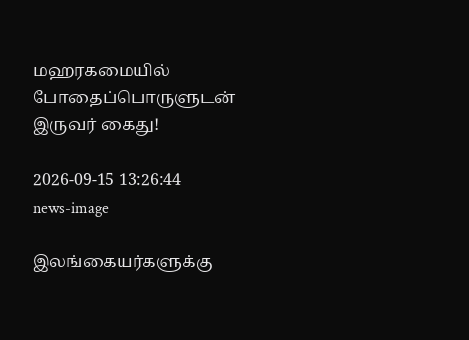மஹரகமையில் போதைப்பொருளுடன் இருவர் கைது!

2026-09-15 13:26:44
news-image

இலங்கையர்களுக்கு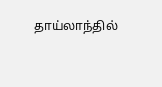தாய்லாந்தில்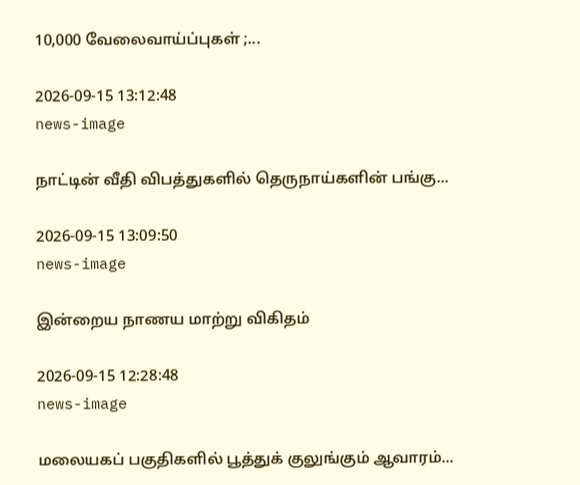10,000 வேலைவாய்ப்புகள் ;...

2026-09-15 13:12:48
news-image

நாட்டின் வீதி விபத்துகளில் தெருநாய்களின் பங்கு...

2026-09-15 13:09:50
news-image

இன்றைய நாணய மாற்று விகிதம்

2026-09-15 12:28:48
news-image

மலையகப் பகுதிகளில் பூத்துக் குலுங்கும் ஆவாரம்...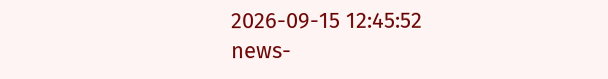2026-09-15 12:45:52
news-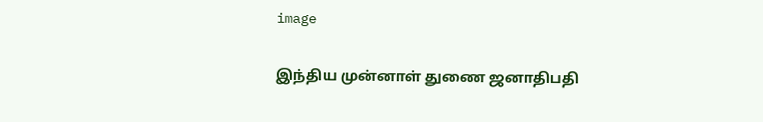image

இந்திய முன்னாள் துணை ஜனாதிபதி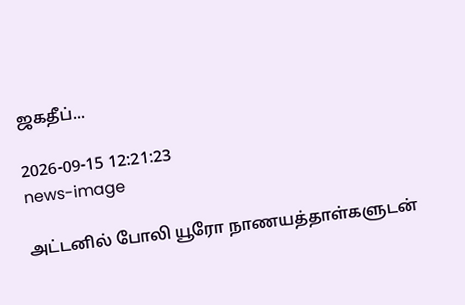ஜகதீப்...

2026-09-15 12:21:23
news-image

அட்டனில் போலி யூரோ நாணயத்தாள்களுடன்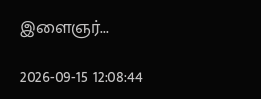இளைஞர்...

2026-09-15 12:08:44